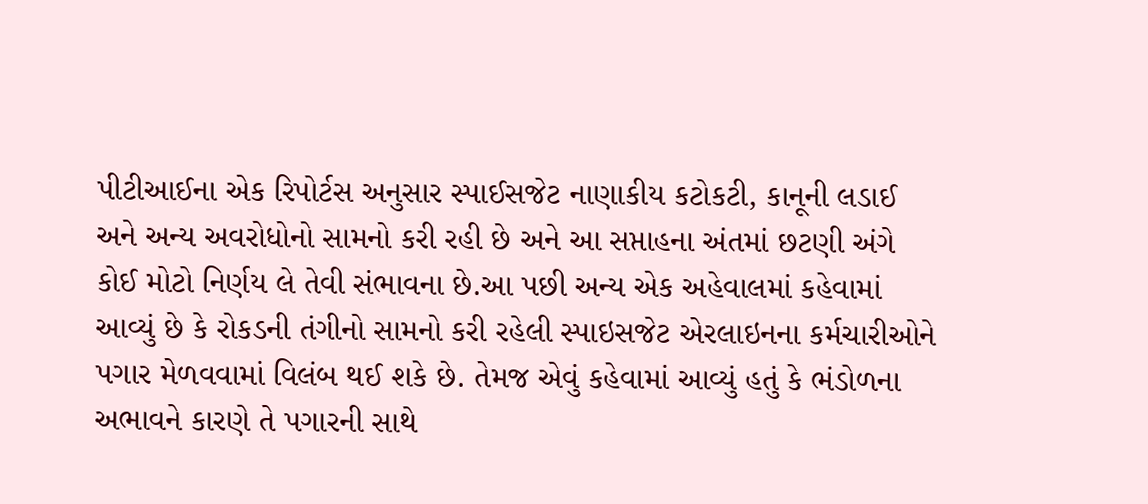પીટીઆઈના એક રિપોર્ટસ અનુસાર સ્પાઈસજેટ નાણાકીય કટોકટી, કાનૂની લડાઈ અને અન્ય અવરોધોનો સામનો કરી રહી છે અને આ સપ્તાહના અંતમાં છટણી અંગે કોઈ મોટો નિર્ણય લે તેવી સંભાવના છે.આ પછી અન્ય એક અહેવાલમાં કહેવામાં આવ્યું છે કે રોકડની તંગીનો સામનો કરી રહેલી સ્પાઇસજેટ એરલાઇનના કર્મચારીઓને પગાર મેળવવામાં વિલંબ થઈ શકે છે. તેમજ એવું કહેવામાં આવ્યું હતું કે ભંડોળના અભાવને કારણે તે પગારની સાથે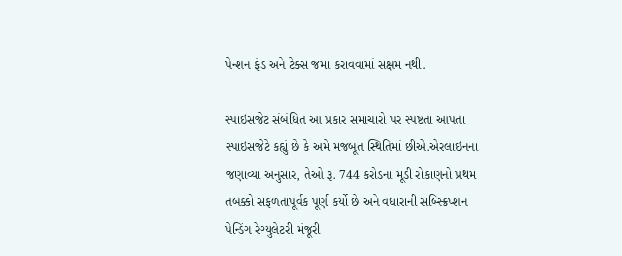પેન્શન ફંડ અને ટેક્સ જમા કરાવવામાં સક્ષમ નથી.

સ્પાઇસજેટ સંબંધિત આ પ્રકાર સમાચારો પર સ્પષ્ટતા આપતા સ્પાઇસજેટે કહ્યું છે કે અમે મજબૂત સ્થિતિમાં છીએ.એરલાઇનના જણાવ્યા અનુસાર, તેઓ રૂ. 744 કરોડના મૂડી રોકાણનો પ્રથમ તબક્કો સફળતાપૂર્વક પૂર્ણ કર્યો છે અને વધારાની સબ્સ્ક્રિપ્શન પેન્ડિંગ રેગ્યુલેટરી મંજૂરી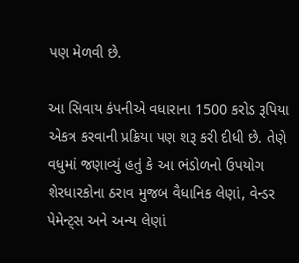પણ મેળવી છે.

આ સિવાય કંપનીએ વધારાના 1500 કરોડ રૂપિયા એકત્ર કરવાની પ્રક્રિયા પણ શરૂ કરી દીધી છે. તેણે વધુમાં જણાવ્યું હતું કે આ ભંડોળનો ઉપયોગ શેરધારકોના ઠરાવ મુજબ વૈધાનિક લેણાં, વેન્ડર પેમેન્ટ્સ અને અન્ય લેણાં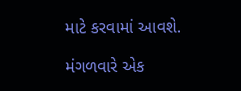માટે કરવામાં આવશે.

મંગળવારે એક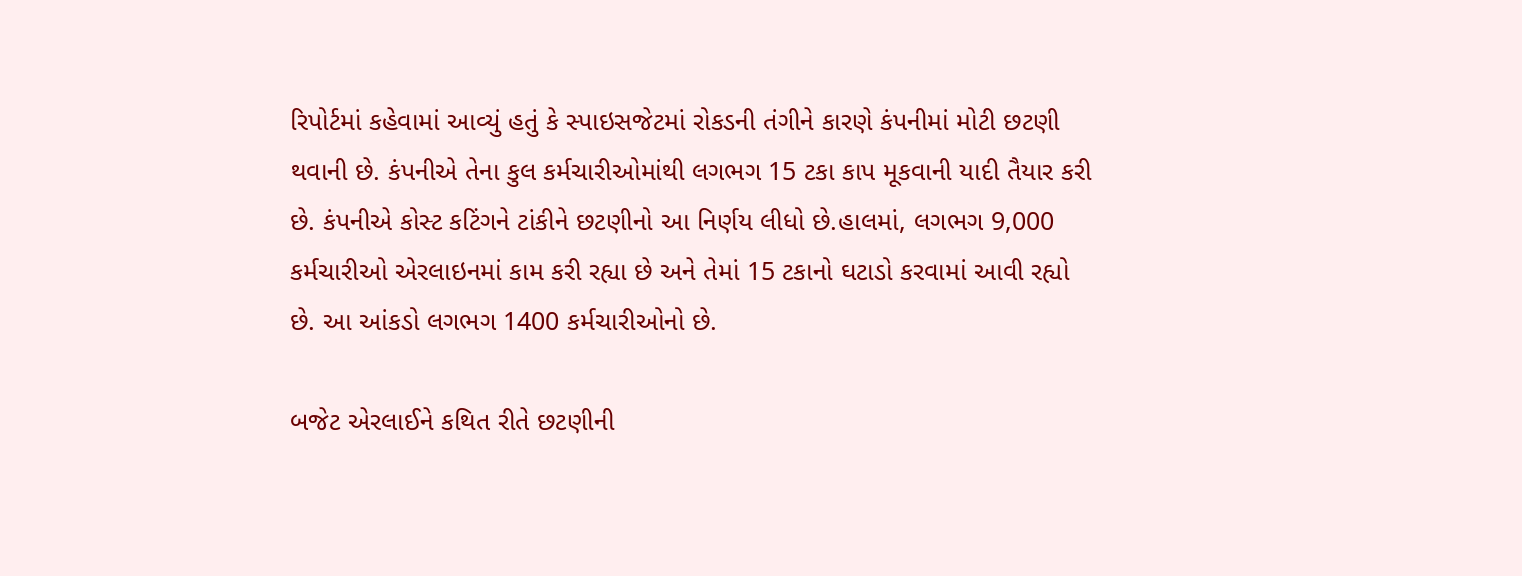રિપોર્ટમાં કહેવામાં આવ્યું હતું કે સ્પાઇસજેટમાં રોકડની તંગીને કારણે કંપનીમાં મોટી છટણી થવાની છે. કંપનીએ તેના કુલ કર્મચારીઓમાંથી લગભગ 15 ટકા કાપ મૂકવાની યાદી તૈયાર કરી છે. કંપનીએ કોસ્ટ કટિંગને ટાંકીને છટણીનો આ નિર્ણય લીધો છે.હાલમાં, લગભગ 9,000 કર્મચારીઓ એરલાઇનમાં કામ કરી રહ્યા છે અને તેમાં 15 ટકાનો ઘટાડો કરવામાં આવી રહ્યો છે. આ આંકડો લગભગ 1400 કર્મચારીઓનો છે.

બજેટ એરલાઈને કથિત રીતે છટણીની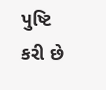પુષ્ટિ કરી છે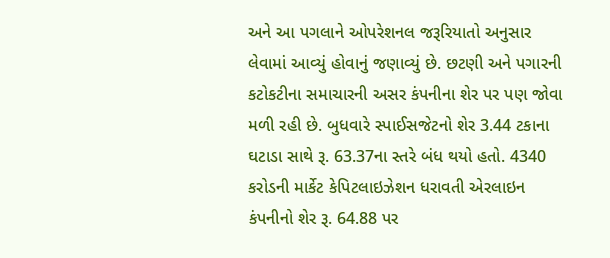અને આ પગલાને ઓપરેશનલ જરૂરિયાતો અનુસાર લેવામાં આવ્યું હોવાનું જણાવ્યું છે. છટણી અને પગારની કટોકટીના સમાચારની અસર કંપનીના શેર પર પણ જોવા મળી રહી છે. બુધવારે સ્પાઈસજેટનો શેર 3.44 ટકાના ઘટાડા સાથે રૂ. 63.37ના સ્તરે બંધ થયો હતો. 4340 કરોડની માર્કેટ કેપિટલાઇઝેશન ધરાવતી એરલાઇન કંપનીનો શેર રૂ. 64.88 પર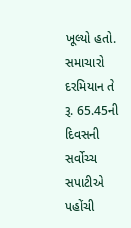ખૂલ્યો હતો. સમાચારો દરમિયાન તે રૂ. 65.45ની દિવસની સર્વોચ્ચ સપાટીએ પહોંચી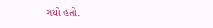ગયો હતો.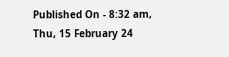Published On - 8:32 am, Thu, 15 February 24